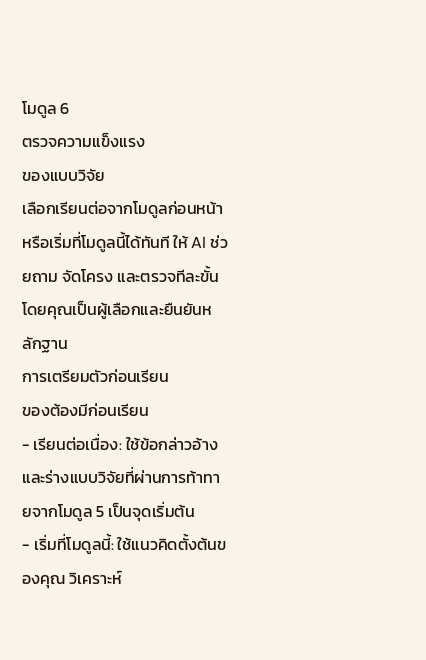โมดูล 6
ตรวจความแข็งแรง
ของแบบวิจัย
เลือกเรียนต่อจากโมดูลก่อนหน้า หรือเริ่มที่โมดูลนี้ได้ทันที ให้ AI ช่วยถาม จัดโครง และตรวจทีละขั้น โดยคุณเป็นผู้เลือกและยืนยันหลักฐาน
การเตรียมตัวก่อนเรียน
ของต้องมีก่อนเรียน
- เรียนต่อเนื่อง: ใช้ข้อกล่าวอ้างและร่างแบบวิจัยที่ผ่านการท้าทายจากโมดูล 5 เป็นจุดเริ่มต้น
- เริ่มที่โมดูลนี้: ใช้แนวคิดตั้งต้นของคุณ วิเคราะห์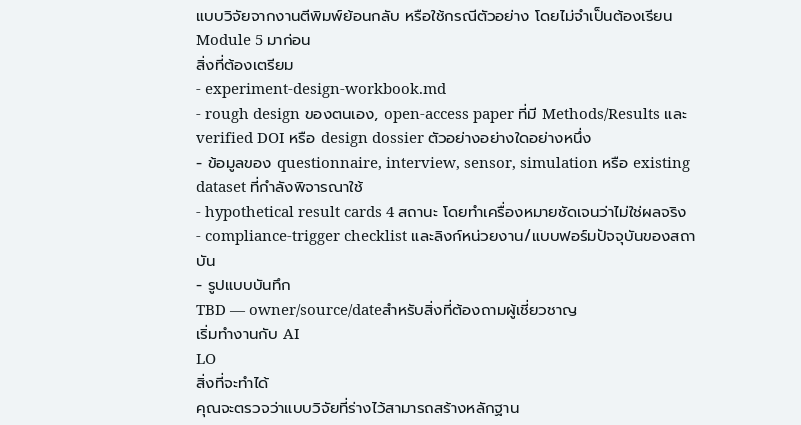แบบวิจัยจากงานตีพิมพ์ย้อนกลับ หรือใช้กรณีตัวอย่าง โดยไม่จำเป็นต้องเรียน Module 5 มาก่อน
สิ่งที่ต้องเตรียม
- experiment-design-workbook.md
- rough design ของตนเอง, open-access paper ที่มี Methods/Results และ verified DOI หรือ design dossier ตัวอย่างอย่างใดอย่างหนึ่ง
- ข้อมูลของ questionnaire, interview, sensor, simulation หรือ existing dataset ที่กำลังพิจารณาใช้
- hypothetical result cards 4 สถานะ โดยทำเครื่องหมายชัดเจนว่าไม่ใช่ผลจริง
- compliance-trigger checklist และลิงก์หน่วยงาน/แบบฟอร์มปัจจุบันของสถาบัน
- รูปแบบบันทึก
TBD — owner/source/dateสำหรับสิ่งที่ต้องถามผู้เชี่ยวชาญ
เริ่มทำงานกับ AI
LO
สิ่งที่จะทำได้
คุณจะตรวจว่าแบบวิจัยที่ร่างไว้สามารถสร้างหลักฐาน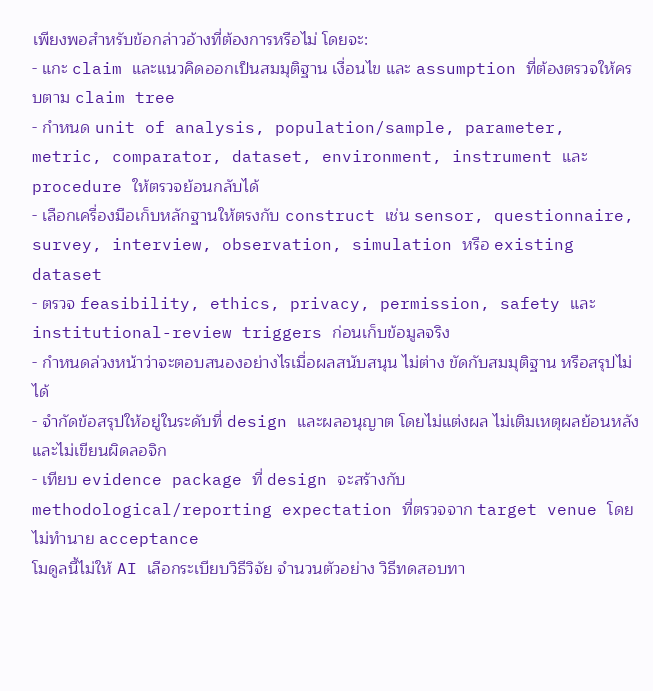เพียงพอสำหรับข้อกล่าวอ้างที่ต้องการหรือไม่ โดยจะ:
- แกะ claim และแนวคิดออกเป็นสมมุติฐาน เงื่อนไข และ assumption ที่ต้องตรวจให้ครบตาม claim tree
- กำหนด unit of analysis, population/sample, parameter, metric, comparator, dataset, environment, instrument และ procedure ให้ตรวจย้อนกลับได้
- เลือกเครื่องมือเก็บหลักฐานให้ตรงกับ construct เช่น sensor, questionnaire, survey, interview, observation, simulation หรือ existing dataset
- ตรวจ feasibility, ethics, privacy, permission, safety และ institutional-review triggers ก่อนเก็บข้อมูลจริง
- กำหนดล่วงหน้าว่าจะตอบสนองอย่างไรเมื่อผลสนับสนุน ไม่ต่าง ขัดกับสมมุติฐาน หรือสรุปไม่ได้
- จำกัดข้อสรุปให้อยู่ในระดับที่ design และผลอนุญาต โดยไม่แต่งผล ไม่เติมเหตุผลย้อนหลัง และไม่เขียนผิดลอจิก
- เทียบ evidence package ที่ design จะสร้างกับ methodological/reporting expectation ที่ตรวจจาก target venue โดยไม่ทำนาย acceptance
โมดูลนี้ไม่ให้ AI เลือกระเบียบวิธีวิจัย จำนวนตัวอย่าง วิธีทดสอบทา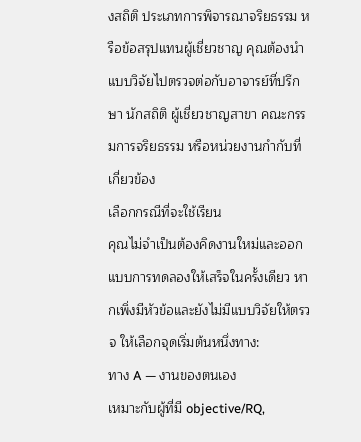งสถิติ ประเภทการพิจารณาจริยธรรม หรือข้อสรุปแทนผู้เชี่ยวชาญ คุณต้องนำแบบวิจัยไปตรวจต่อกับอาจารย์ที่ปรึกษา นักสถิติ ผู้เชี่ยวชาญสาขา คณะกรรมการจริยธรรม หรือหน่วยงานกำกับที่เกี่ยวข้อง
เลือกกรณีที่จะใช้เรียน
คุณไม่จำเป็นต้องคิดงานใหม่และออกแบบการทดลองให้เสร็จในครั้งเดียว หากเพิ่งมีหัวข้อและยังไม่มีแบบวิจัยให้ตรวจ ให้เลือกจุดเริ่มต้นหนึ่งทาง:
ทาง A — งานของตนเอง
เหมาะกับผู้ที่มี objective/RQ,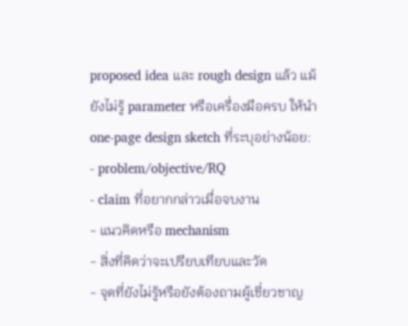proposed idea และ rough design แล้ว แม้ยังไม่รู้ parameter หรือเครื่องมือครบ ให้นำ one-page design sketch ที่ระบุอย่างน้อย:
- problem/objective/RQ
- claim ที่อยากกล่าวเมื่อจบงาน
- แนวคิดหรือ mechanism
- สิ่งที่คิดว่าจะเปรียบเทียบและวัด
- จุดที่ยังไม่รู้หรือยังต้องถามผู้เชี่ยวชาญ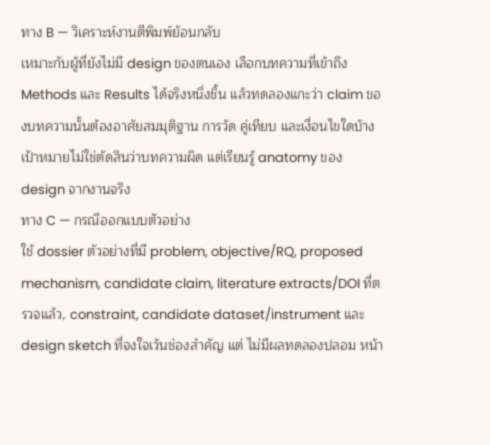ทาง B — วิเคราะห์งานตีพิมพ์ย้อนกลับ
เหมาะกับผู้ที่ยังไม่มี design ของตนเอง เลือกบทความที่เข้าถึง Methods และ Results ได้จริงหนึ่งชิ้น แล้วทดลองแกะว่า claim ของบทความนั้นต้องอาศัยสมมุติฐาน การวัด คู่เทียบ และเงื่อนไขใดบ้าง เป้าหมายไม่ใช่ตัดสินว่าบทความผิด แต่เรียนรู้ anatomy ของ design จากงานจริง
ทาง C — กรณีออกแบบตัวอย่าง
ใช้ dossier ตัวอย่างที่มี problem, objective/RQ, proposed mechanism, candidate claim, literature extracts/DOI ที่ตรวจแล้ว, constraint, candidate dataset/instrument และ design sketch ที่จงใจเว้นช่องสำคัญ แต่ ไม่มีผลทดลองปลอม หน้า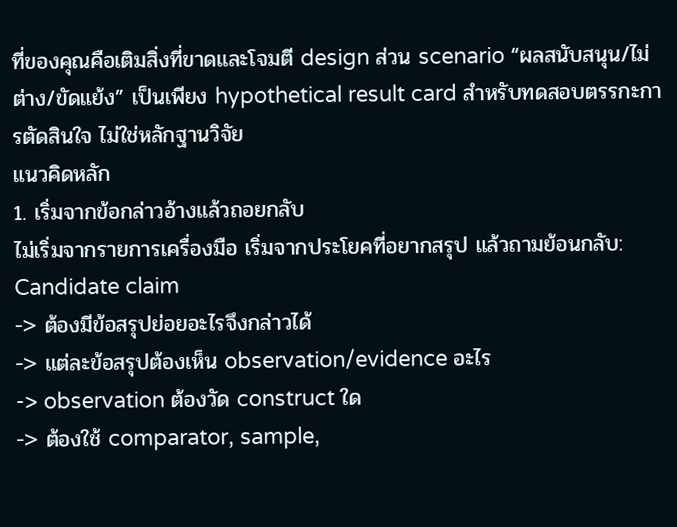ที่ของคุณคือเติมสิ่งที่ขาดและโจมตี design ส่วน scenario “ผลสนับสนุน/ไม่ต่าง/ขัดแย้ง” เป็นเพียง hypothetical result card สำหรับทดสอบตรรกะการตัดสินใจ ไม่ใช่หลักฐานวิจัย
แนวคิดหลัก
1. เริ่มจากข้อกล่าวอ้างแล้วถอยกลับ
ไม่เริ่มจากรายการเครื่องมือ เริ่มจากประโยคที่อยากสรุป แล้วถามย้อนกลับ:
Candidate claim
-> ต้องมีข้อสรุปย่อยอะไรจึงกล่าวได้
-> แต่ละข้อสรุปต้องเห็น observation/evidence อะไร
-> observation ต้องวัด construct ใด
-> ต้องใช้ comparator, sample,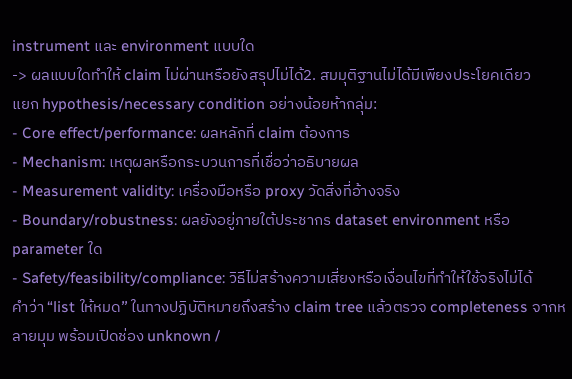instrument และ environment แบบใด
-> ผลแบบใดทำให้ claim ไม่ผ่านหรือยังสรุปไม่ได้2. สมมุติฐานไม่ได้มีเพียงประโยคเดียว
แยก hypothesis/necessary condition อย่างน้อยห้ากลุ่ม:
- Core effect/performance: ผลหลักที่ claim ต้องการ
- Mechanism: เหตุผลหรือกระบวนการที่เชื่อว่าอธิบายผล
- Measurement validity: เครื่องมือหรือ proxy วัดสิ่งที่อ้างจริง
- Boundary/robustness: ผลยังอยู่ภายใต้ประชากร dataset environment หรือ parameter ใด
- Safety/feasibility/compliance: วิธีไม่สร้างความเสี่ยงหรือเงื่อนไขที่ทำให้ใช้จริงไม่ได้
คำว่า “list ให้หมด” ในทางปฏิบัติหมายถึงสร้าง claim tree แล้วตรวจ completeness จากหลายมุม พร้อมเปิดช่อง unknown /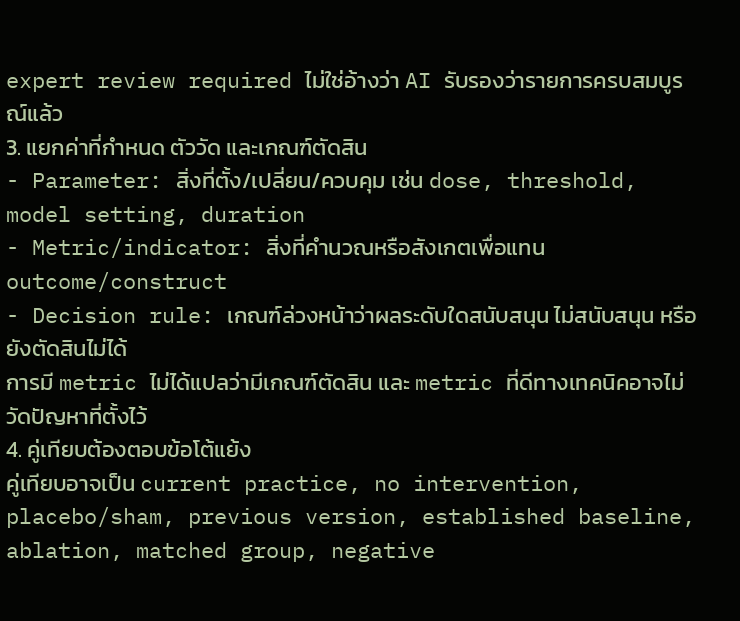expert review required ไม่ใช่อ้างว่า AI รับรองว่ารายการครบสมบูรณ์แล้ว
3. แยกค่าที่กำหนด ตัววัด และเกณฑ์ตัดสิน
- Parameter: สิ่งที่ตั้ง/เปลี่ยน/ควบคุม เช่น dose, threshold, model setting, duration
- Metric/indicator: สิ่งที่คำนวณหรือสังเกตเพื่อแทน outcome/construct
- Decision rule: เกณฑ์ล่วงหน้าว่าผลระดับใดสนับสนุน ไม่สนับสนุน หรือยังตัดสินไม่ได้
การมี metric ไม่ได้แปลว่ามีเกณฑ์ตัดสิน และ metric ที่ดีทางเทคนิคอาจไม่วัดปัญหาที่ตั้งไว้
4. คู่เทียบต้องตอบข้อโต้แย้ง
คู่เทียบอาจเป็น current practice, no intervention, placebo/sham, previous version, established baseline, ablation, matched group, negative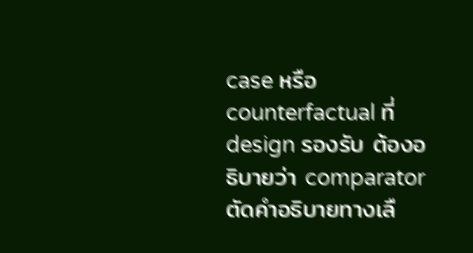case หรือ counterfactual ที่ design รองรับ ต้องอธิบายว่า comparator ตัดคำอธิบายทางเลื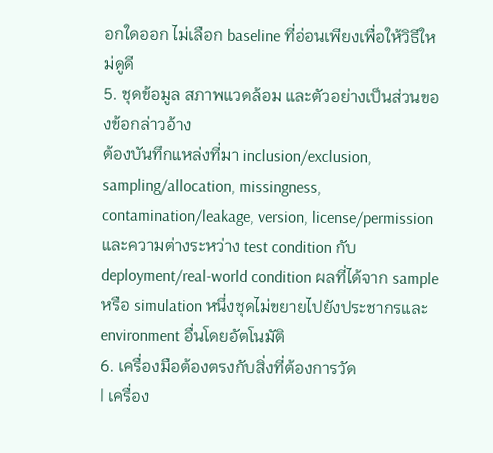อกใดออก ไม่เลือก baseline ที่อ่อนเพียงเพื่อให้วิธีใหม่ดูดี
5. ชุดข้อมูล สภาพแวดล้อม และตัวอย่างเป็นส่วนของข้อกล่าวอ้าง
ต้องบันทึกแหล่งที่มา inclusion/exclusion, sampling/allocation, missingness, contamination/leakage, version, license/permission และความต่างระหว่าง test condition กับ deployment/real-world condition ผลที่ได้จาก sample หรือ simulation หนึ่งชุดไม่ขยายไปยังประชากรและ environment อื่นโดยอัตโนมัติ
6. เครื่องมือต้องตรงกับสิ่งที่ต้องการวัด
| เครื่อง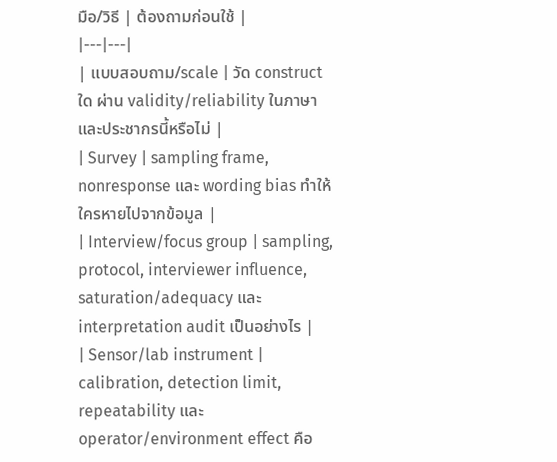มือ/วิธี | ต้องถามก่อนใช้ |
|---|---|
| แบบสอบถาม/scale | วัด construct ใด ผ่าน validity/reliability ในภาษาและประชากรนี้หรือไม่ |
| Survey | sampling frame, nonresponse และ wording bias ทำให้ใครหายไปจากข้อมูล |
| Interview/focus group | sampling, protocol, interviewer influence, saturation/adequacy และ interpretation audit เป็นอย่างไร |
| Sensor/lab instrument | calibration, detection limit, repeatability และ operator/environment effect คือ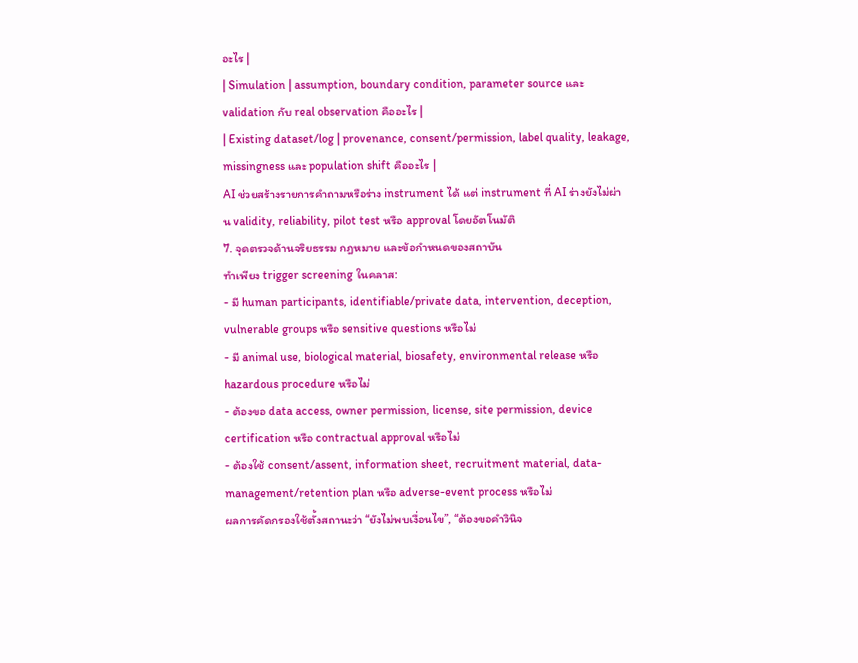อะไร |
| Simulation | assumption, boundary condition, parameter source และ validation กับ real observation คืออะไร |
| Existing dataset/log | provenance, consent/permission, label quality, leakage, missingness และ population shift คืออะไร |
AI ช่วยสร้างรายการคำถามหรือร่าง instrument ได้ แต่ instrument ที่ AI ร่างยังไม่ผ่าน validity, reliability, pilot test หรือ approval โดยอัตโนมัติ
7. จุดตรวจด้านจริยธรรม กฎหมาย และข้อกำหนดของสถาบัน
ทำเพียง trigger screening ในคลาส:
- มี human participants, identifiable/private data, intervention, deception, vulnerable groups หรือ sensitive questions หรือไม่
- มี animal use, biological material, biosafety, environmental release หรือ hazardous procedure หรือไม่
- ต้องขอ data access, owner permission, license, site permission, device certification หรือ contractual approval หรือไม่
- ต้องใช้ consent/assent, information sheet, recruitment material, data-management/retention plan หรือ adverse-event process หรือไม่
ผลการคัดกรองใช้ตั้งสถานะว่า “ยังไม่พบเงื่อนไข”, “ต้องขอคำวินิจ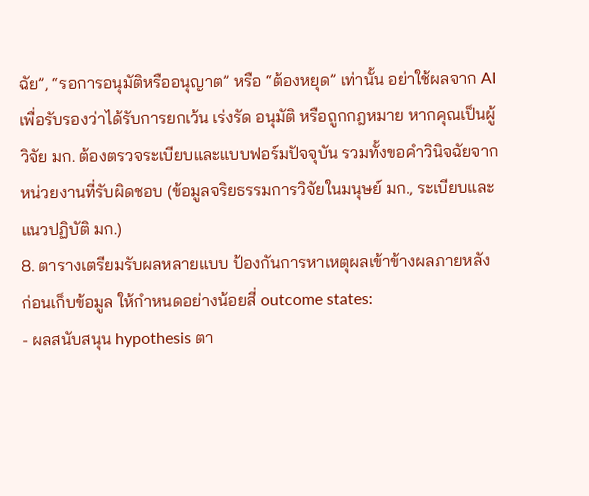ฉัย”, “รอการอนุมัติหรืออนุญาต” หรือ “ต้องหยุด” เท่านั้น อย่าใช้ผลจาก AI เพื่อรับรองว่าได้รับการยกเว้น เร่งรัด อนุมัติ หรือถูกกฎหมาย หากคุณเป็นผู้วิจัย มก. ต้องตรวจระเบียบและแบบฟอร์มปัจจุบัน รวมทั้งขอคำวินิจฉัยจากหน่วยงานที่รับผิดชอบ (ข้อมูลจริยธรรมการวิจัยในมนุษย์ มก., ระเบียบและแนวปฏิบัติ มก.)
8. ตารางเตรียมรับผลหลายแบบ ป้องกันการหาเหตุผลเข้าข้างผลภายหลัง
ก่อนเก็บข้อมูล ให้กำหนดอย่างน้อยสี่ outcome states:
- ผลสนับสนุน hypothesis ตา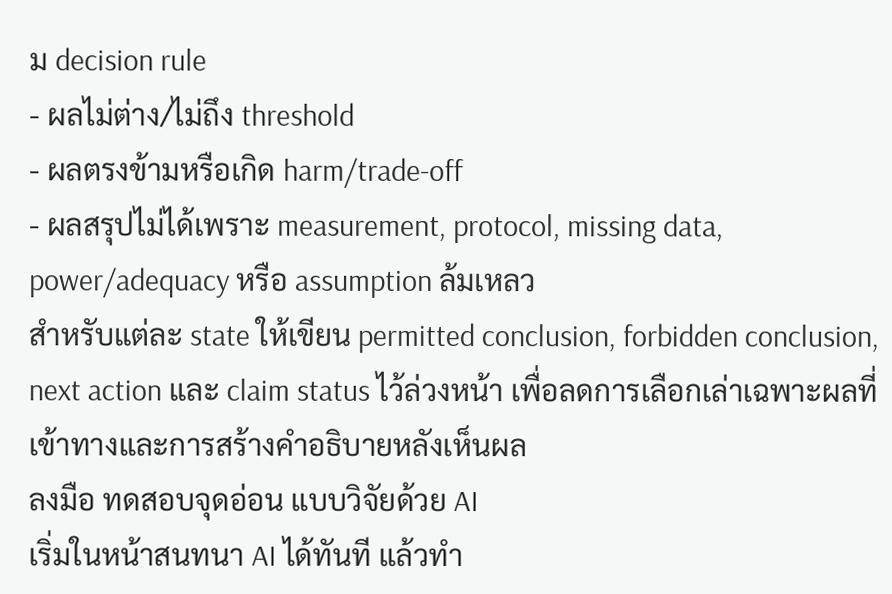ม decision rule
- ผลไม่ต่าง/ไม่ถึง threshold
- ผลตรงข้ามหรือเกิด harm/trade-off
- ผลสรุปไม่ได้เพราะ measurement, protocol, missing data, power/adequacy หรือ assumption ล้มเหลว
สำหรับแต่ละ state ให้เขียน permitted conclusion, forbidden conclusion, next action และ claim status ไว้ล่วงหน้า เพื่อลดการเลือกเล่าเฉพาะผลที่เข้าทางและการสร้างคำอธิบายหลังเห็นผล
ลงมือ ทดสอบจุดอ่อน แบบวิจัยด้วย AI
เริ่มในหน้าสนทนา AI ได้ทันที แล้วทำ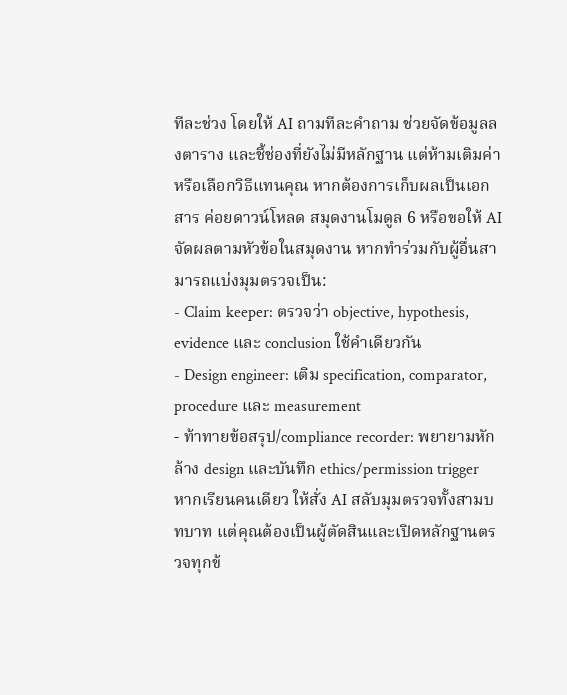ทีละช่วง โดยให้ AI ถามทีละคำถาม ช่วยจัดข้อมูลลงตาราง และชี้ช่องที่ยังไม่มีหลักฐาน แต่ห้ามเติมค่าหรือเลือกวิธีแทนคุณ หากต้องการเก็บผลเป็นเอกสาร ค่อยดาวน์โหลด สมุดงานโมดูล 6 หรือขอให้ AI จัดผลตามหัวข้อในสมุดงาน หากทำร่วมกับผู้อื่นสามารถแบ่งมุมตรวจเป็น:
- Claim keeper: ตรวจว่า objective, hypothesis, evidence และ conclusion ใช้คำเดียวกัน
- Design engineer: เติม specification, comparator, procedure และ measurement
- ท้าทายข้อสรุป/compliance recorder: พยายามหักล้าง design และบันทึก ethics/permission trigger
หากเรียนคนเดียว ให้สั่ง AI สลับมุมตรวจทั้งสามบทบาท แต่คุณต้องเป็นผู้ตัดสินและเปิดหลักฐานตรวจทุกข้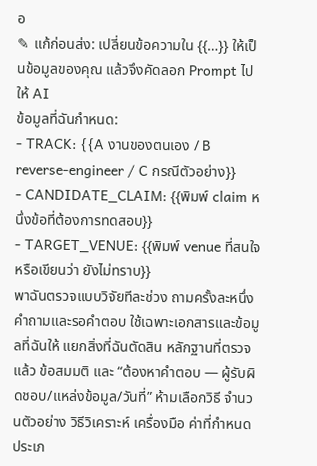อ
✎ แก้ก่อนส่ง: เปลี่ยนข้อความใน {{…}} ให้เป็นข้อมูลของคุณ แล้วจึงคัดลอก Prompt ไปให้ AI
ข้อมูลที่ฉันกำหนด:
- TRACK: {{A งานของตนเอง / B reverse-engineer / C กรณีตัวอย่าง}}
- CANDIDATE_CLAIM: {{พิมพ์ claim หนึ่งข้อที่ต้องการทดสอบ}}
- TARGET_VENUE: {{พิมพ์ venue ที่สนใจ หรือเขียนว่า ยังไม่ทราบ}}
พาฉันตรวจแบบวิจัยทีละช่วง ถามครั้งละหนึ่งคำถามและรอคำตอบ ใช้เฉพาะเอกสารและข้อมูลที่ฉันให้ แยกสิ่งที่ฉันตัดสิน หลักฐานที่ตรวจแล้ว ข้อสมมติ และ “ต้องหาคำตอบ — ผู้รับผิดชอบ/แหล่งข้อมูล/วันที่” ห้ามเลือกวิธี จำนวนตัวอย่าง วิธีวิเคราะห์ เครื่องมือ ค่าที่กำหนด ประเภ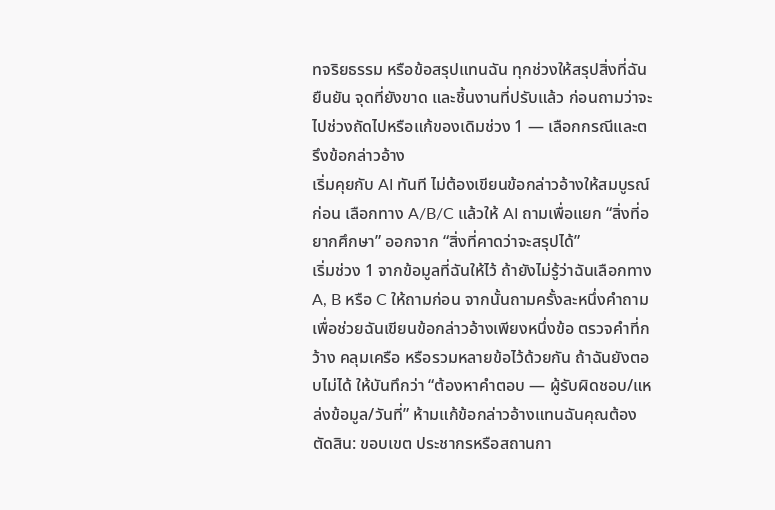ทจริยธรรม หรือข้อสรุปแทนฉัน ทุกช่วงให้สรุปสิ่งที่ฉันยืนยัน จุดที่ยังขาด และชิ้นงานที่ปรับแล้ว ก่อนถามว่าจะไปช่วงถัดไปหรือแก้ของเดิมช่วง 1 — เลือกกรณีและตรึงข้อกล่าวอ้าง
เริ่มคุยกับ AI ทันที ไม่ต้องเขียนข้อกล่าวอ้างให้สมบูรณ์ก่อน เลือกทาง A/B/C แล้วให้ AI ถามเพื่อแยก “สิ่งที่อยากศึกษา” ออกจาก “สิ่งที่คาดว่าจะสรุปได้”
เริ่มช่วง 1 จากข้อมูลที่ฉันให้ไว้ ถ้ายังไม่รู้ว่าฉันเลือกทาง A, B หรือ C ให้ถามก่อน จากนั้นถามครั้งละหนึ่งคำถามเพื่อช่วยฉันเขียนข้อกล่าวอ้างเพียงหนึ่งข้อ ตรวจคำที่กว้าง คลุมเครือ หรือรวมหลายข้อไว้ด้วยกัน ถ้าฉันยังตอบไม่ได้ ให้บันทึกว่า “ต้องหาคำตอบ — ผู้รับผิดชอบ/แหล่งข้อมูล/วันที่” ห้ามแก้ข้อกล่าวอ้างแทนฉันคุณต้องตัดสิน: ขอบเขต ประชากรหรือสถานกา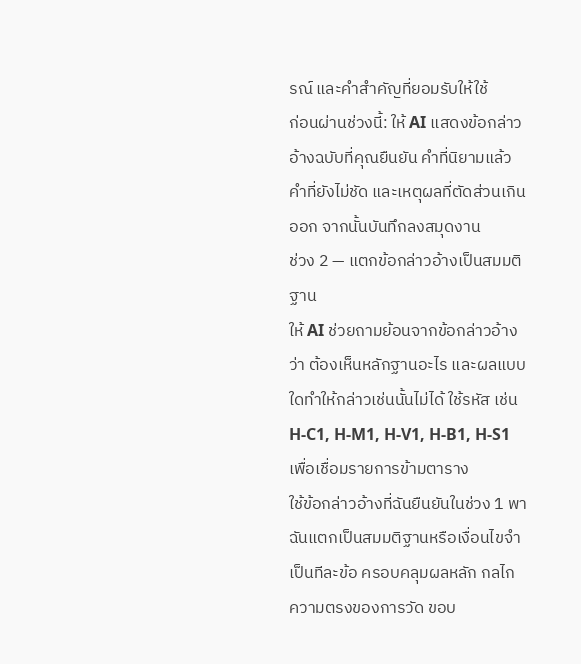รณ์ และคำสำคัญที่ยอมรับให้ใช้
ก่อนผ่านช่วงนี้: ให้ AI แสดงข้อกล่าวอ้างฉบับที่คุณยืนยัน คำที่นิยามแล้ว คำที่ยังไม่ชัด และเหตุผลที่ตัดส่วนเกินออก จากนั้นบันทึกลงสมุดงาน
ช่วง 2 — แตกข้อกล่าวอ้างเป็นสมมติฐาน
ให้ AI ช่วยถามย้อนจากข้อกล่าวอ้างว่า ต้องเห็นหลักฐานอะไร และผลแบบใดทำให้กล่าวเช่นนั้นไม่ได้ ใช้รหัส เช่น H-C1, H-M1, H-V1, H-B1, H-S1 เพื่อเชื่อมรายการข้ามตาราง
ใช้ข้อกล่าวอ้างที่ฉันยืนยันในช่วง 1 พาฉันแตกเป็นสมมติฐานหรือเงื่อนไขจำเป็นทีละข้อ ครอบคลุมผลหลัก กลไก ความตรงของการวัด ขอบ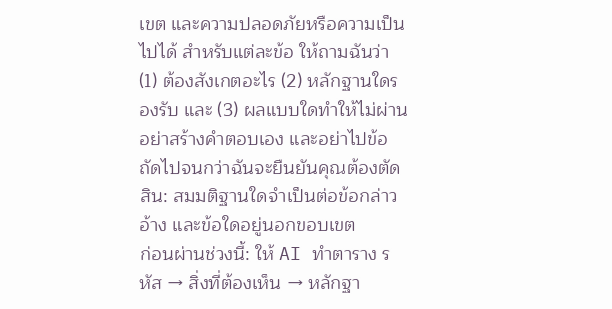เขต และความปลอดภัยหรือความเป็นไปได้ สำหรับแต่ละข้อ ให้ถามฉันว่า (1) ต้องสังเกตอะไร (2) หลักฐานใดรองรับ และ (3) ผลแบบใดทำให้ไม่ผ่าน อย่าสร้างคำตอบเอง และอย่าไปข้อถัดไปจนกว่าฉันจะยืนยันคุณต้องตัดสิน: สมมติฐานใดจำเป็นต่อข้อกล่าวอ้าง และข้อใดอยู่นอกขอบเขต
ก่อนผ่านช่วงนี้: ให้ AI ทำตาราง รหัส → สิ่งที่ต้องเห็น → หลักฐา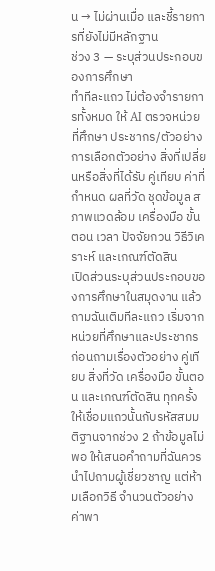น → ไม่ผ่านเมื่อ และชี้รายการที่ยังไม่มีหลักฐาน
ช่วง 3 — ระบุส่วนประกอบของการศึกษา
ทำทีละแถว ไม่ต้องจำรายการทั้งหมด ให้ AI ตรวจหน่วยที่ศึกษา ประชากร/ตัวอย่าง การเลือกตัวอย่าง สิ่งที่เปลี่ยนหรือสิ่งที่ได้รับ คู่เทียบ ค่าที่กำหนด ผลที่วัด ชุดข้อมูล สภาพแวดล้อม เครื่องมือ ขั้นตอน เวลา ปัจจัยกวน วิธีวิเคราะห์ และเกณฑ์ตัดสิน
เปิดส่วนระบุส่วนประกอบของการศึกษาในสมุดงาน แล้วถามฉันเติมทีละแถว เริ่มจากหน่วยที่ศึกษาและประชากร ก่อนถามเรื่องตัวอย่าง คู่เทียบ สิ่งที่วัด เครื่องมือ ขั้นตอน และเกณฑ์ตัดสิน ทุกครั้งให้เชื่อมแถวนั้นกับรหัสสมมติฐานจากช่วง 2 ถ้าข้อมูลไม่พอ ให้เสนอคำถามที่ฉันควรนำไปถามผู้เชี่ยวชาญ แต่ห้ามเลือกวิธี จำนวนตัวอย่าง ค่าพา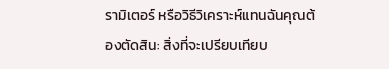รามิเตอร์ หรือวิธีวิเคราะห์แทนฉันคุณต้องตัดสิน: สิ่งที่จะเปรียบเทียบ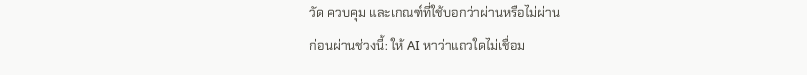วัด ควบคุม และเกณฑ์ที่ใช้บอกว่าผ่านหรือไม่ผ่าน
ก่อนผ่านช่วงนี้: ให้ AI หาว่าแถวใดไม่เชื่อม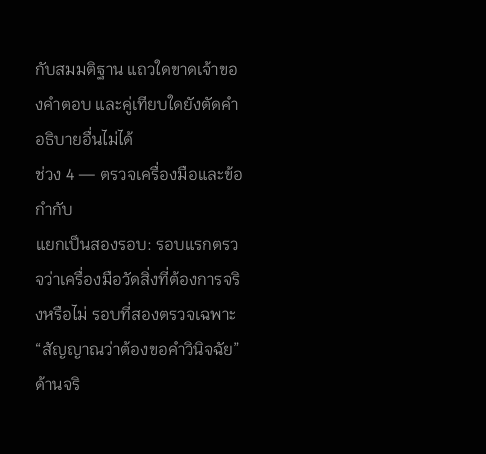กับสมมติฐาน แถวใดขาดเจ้าของคำตอบ และคู่เทียบใดยังตัดคำอธิบายอื่นไม่ได้
ช่วง 4 — ตรวจเครื่องมือและข้อกำกับ
แยกเป็นสองรอบ: รอบแรกตรวจว่าเครื่องมือวัดสิ่งที่ต้องการจริงหรือไม่ รอบที่สองตรวจเฉพาะ “สัญญาณว่าต้องขอคำวินิจฉัย” ด้านจริ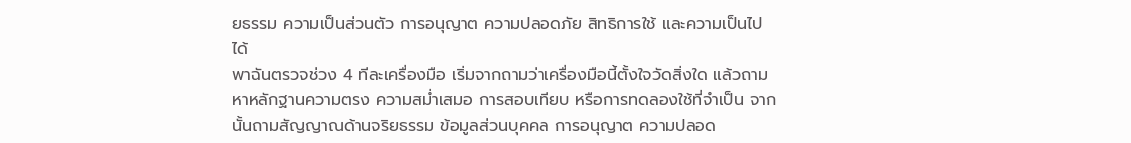ยธรรม ความเป็นส่วนตัว การอนุญาต ความปลอดภัย สิทธิการใช้ และความเป็นไปได้
พาฉันตรวจช่วง 4 ทีละเครื่องมือ เริ่มจากถามว่าเครื่องมือนี้ตั้งใจวัดสิ่งใด แล้วถามหาหลักฐานความตรง ความสม่ำเสมอ การสอบเทียบ หรือการทดลองใช้ที่จำเป็น จากนั้นถามสัญญาณด้านจริยธรรม ข้อมูลส่วนบุคคล การอนุญาต ความปลอด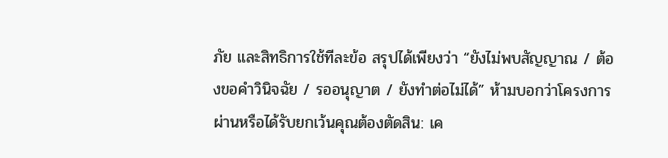ภัย และสิทธิการใช้ทีละข้อ สรุปได้เพียงว่า “ยังไม่พบสัญญาณ / ต้องขอคำวินิจฉัย / รออนุญาต / ยังทำต่อไม่ได้” ห้ามบอกว่าโครงการผ่านหรือได้รับยกเว้นคุณต้องตัดสิน: เค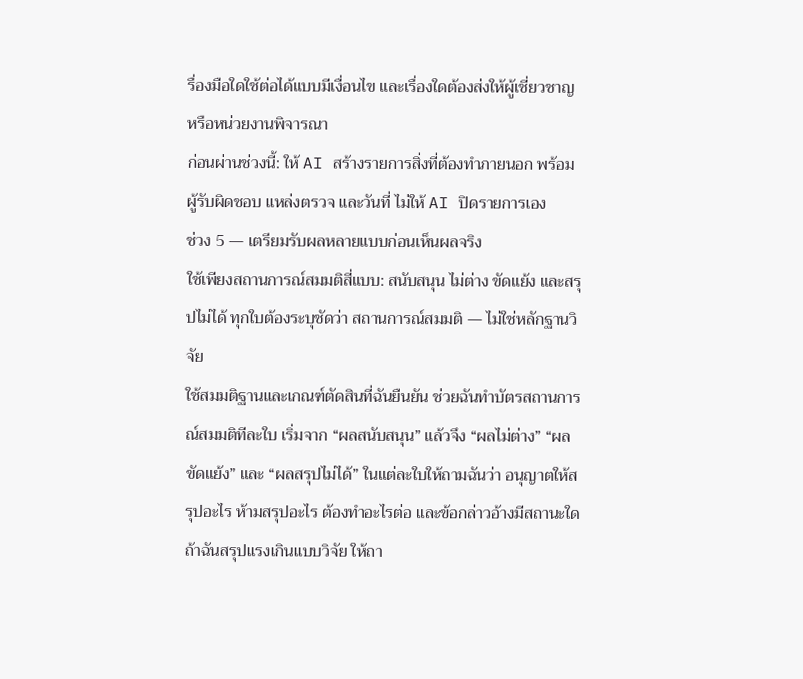รื่องมือใดใช้ต่อได้แบบมีเงื่อนไข และเรื่องใดต้องส่งให้ผู้เชี่ยวชาญหรือหน่วยงานพิจารณา
ก่อนผ่านช่วงนี้: ให้ AI สร้างรายการสิ่งที่ต้องทำภายนอก พร้อมผู้รับผิดชอบ แหล่งตรวจ และวันที่ ไม่ให้ AI ปิดรายการเอง
ช่วง 5 — เตรียมรับผลหลายแบบก่อนเห็นผลจริง
ใช้เพียงสถานการณ์สมมติสี่แบบ: สนับสนุน ไม่ต่าง ขัดแย้ง และสรุปไม่ได้ ทุกใบต้องระบุชัดว่า สถานการณ์สมมติ — ไม่ใช่หลักฐานวิจัย
ใช้สมมติฐานและเกณฑ์ตัดสินที่ฉันยืนยัน ช่วยฉันทำบัตรสถานการณ์สมมติทีละใบ เริ่มจาก “ผลสนับสนุน” แล้วจึง “ผลไม่ต่าง” “ผลขัดแย้ง” และ “ผลสรุปไม่ได้” ในแต่ละใบให้ถามฉันว่า อนุญาตให้สรุปอะไร ห้ามสรุปอะไร ต้องทำอะไรต่อ และข้อกล่าวอ้างมีสถานะใด ถ้าฉันสรุปแรงเกินแบบวิจัย ให้ถา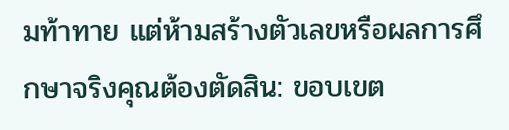มท้าทาย แต่ห้ามสร้างตัวเลขหรือผลการศึกษาจริงคุณต้องตัดสิน: ขอบเขต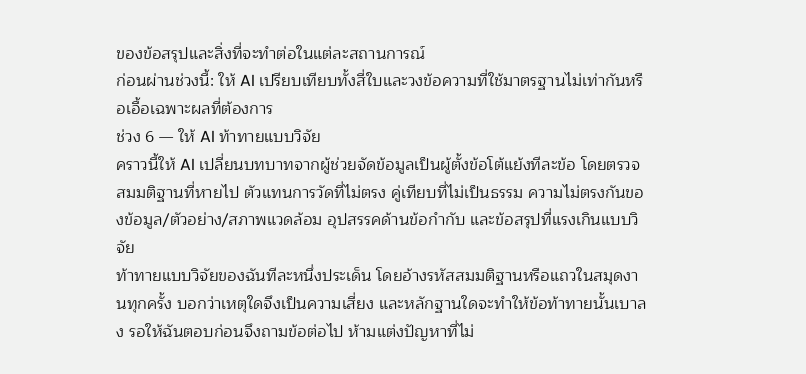ของข้อสรุปและสิ่งที่จะทำต่อในแต่ละสถานการณ์
ก่อนผ่านช่วงนี้: ให้ AI เปรียบเทียบทั้งสี่ใบและวงข้อความที่ใช้มาตรฐานไม่เท่ากันหรือเอื้อเฉพาะผลที่ต้องการ
ช่วง 6 — ให้ AI ท้าทายแบบวิจัย
คราวนี้ให้ AI เปลี่ยนบทบาทจากผู้ช่วยจัดข้อมูลเป็นผู้ตั้งข้อโต้แย้งทีละข้อ โดยตรวจสมมติฐานที่หายไป ตัวแทนการวัดที่ไม่ตรง คู่เทียบที่ไม่เป็นธรรม ความไม่ตรงกันของข้อมูล/ตัวอย่าง/สภาพแวดล้อม อุปสรรคด้านข้อกำกับ และข้อสรุปที่แรงเกินแบบวิจัย
ท้าทายแบบวิจัยของฉันทีละหนึ่งประเด็น โดยอ้างรหัสสมมติฐานหรือแถวในสมุดงานทุกครั้ง บอกว่าเหตุใดจึงเป็นความเสี่ยง และหลักฐานใดจะทำให้ข้อท้าทายนั้นเบาลง รอให้ฉันตอบก่อนจึงถามข้อต่อไป ห้ามแต่งปัญหาที่ไม่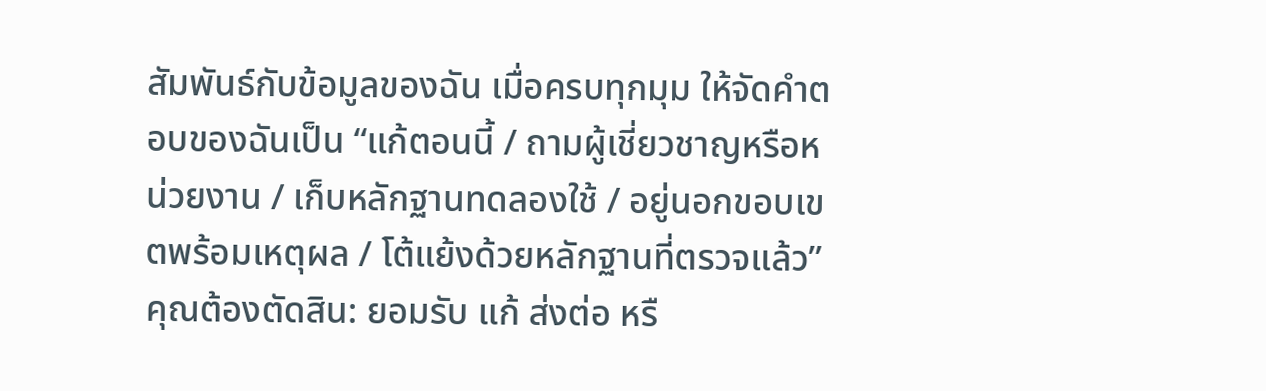สัมพันธ์กับข้อมูลของฉัน เมื่อครบทุกมุม ให้จัดคำตอบของฉันเป็น “แก้ตอนนี้ / ถามผู้เชี่ยวชาญหรือหน่วยงาน / เก็บหลักฐานทดลองใช้ / อยู่นอกขอบเขตพร้อมเหตุผล / โต้แย้งด้วยหลักฐานที่ตรวจแล้ว”คุณต้องตัดสิน: ยอมรับ แก้ ส่งต่อ หรื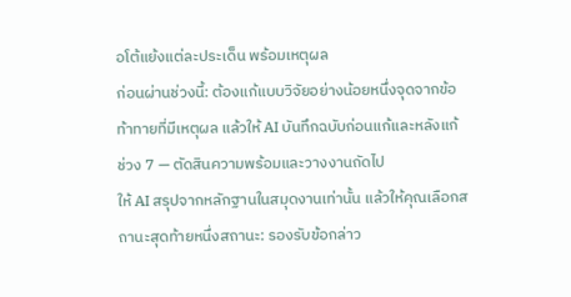อโต้แย้งแต่ละประเด็น พร้อมเหตุผล
ก่อนผ่านช่วงนี้: ต้องแก้แบบวิจัยอย่างน้อยหนึ่งจุดจากข้อท้าทายที่มีเหตุผล แล้วให้ AI บันทึกฉบับก่อนแก้และหลังแก้
ช่วง 7 — ตัดสินความพร้อมและวางงานถัดไป
ให้ AI สรุปจากหลักฐานในสมุดงานเท่านั้น แล้วให้คุณเลือกสถานะสุดท้ายหนึ่งสถานะ: รองรับข้อกล่าว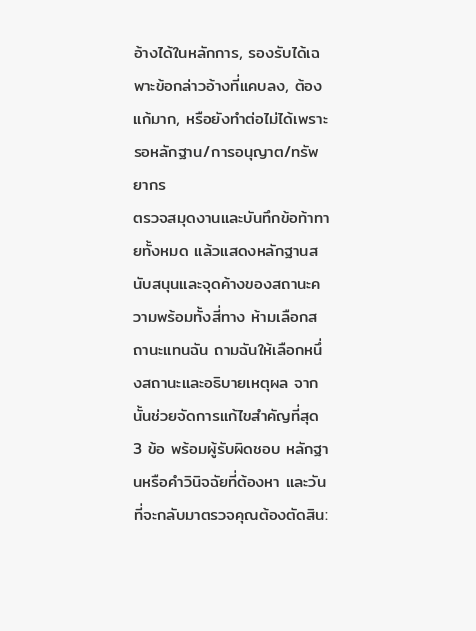อ้างได้ในหลักการ, รองรับได้เฉพาะข้อกล่าวอ้างที่แคบลง, ต้องแก้มาก, หรือยังทำต่อไม่ได้เพราะรอหลักฐาน/การอนุญาต/ทรัพยากร
ตรวจสมุดงานและบันทึกข้อท้าทายทั้งหมด แล้วแสดงหลักฐานสนับสนุนและจุดค้างของสถานะความพร้อมทั้งสี่ทาง ห้ามเลือกสถานะแทนฉัน ถามฉันให้เลือกหนึ่งสถานะและอธิบายเหตุผล จากนั้นช่วยจัดการแก้ไขสำคัญที่สุด 3 ข้อ พร้อมผู้รับผิดชอบ หลักฐานหรือคำวินิจฉัยที่ต้องหา และวันที่จะกลับมาตรวจคุณต้องตัดสิน: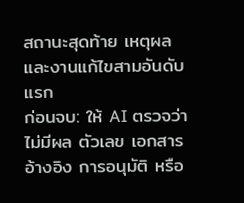สถานะสุดท้าย เหตุผล และงานแก้ไขสามอันดับแรก
ก่อนจบ: ให้ AI ตรวจว่าไม่มีผล ตัวเลข เอกสารอ้างอิง การอนุมัติ หรือ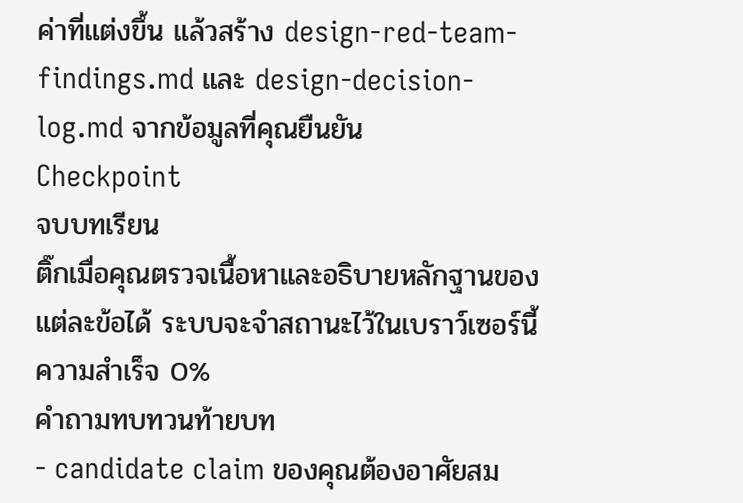ค่าที่แต่งขึ้น แล้วสร้าง design-red-team-findings.md และ design-decision-log.md จากข้อมูลที่คุณยืนยัน
Checkpoint
จบบทเรียน
ติ๊กเมื่อคุณตรวจเนื้อหาและอธิบายหลักฐานของแต่ละข้อได้ ระบบจะจำสถานะไว้ในเบราว์เซอร์นี้
ความสำเร็จ 0%
คำถามทบทวนท้ายบท
- candidate claim ของคุณต้องอาศัยสม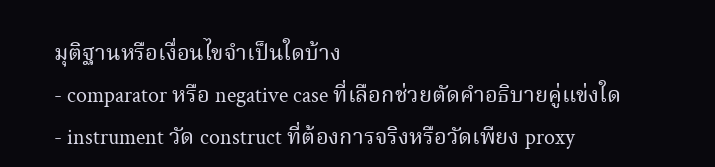มุติฐานหรือเงื่อนไขจำเป็นใดบ้าง
- comparator หรือ negative case ที่เลือกช่วยตัดคำอธิบายคู่แข่งใด
- instrument วัด construct ที่ต้องการจริงหรือวัดเพียง proxy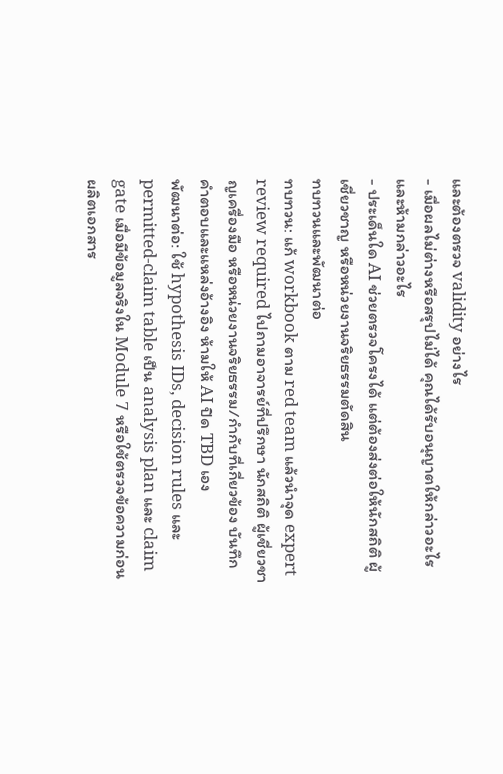และต้องตรวจ validity อย่างไร
- เมื่อผลไม่ต่างหรือสรุปไม่ได้ คุณได้รับอนุญาตให้กล่าวอะไรและห้ามกล่าวอะไร
- ประเด็นใด AI ช่วยตรวจโครงได้ แต่ต้องส่งต่อให้นักสถิติ ผู้เชี่ยวชาญ หรือหน่วยงานจริยธรรมตัดสิน
ทบทวนและพัฒนาต่อ
ทบทวน: แก้ workbook ตาม red team แล้วนำจุด expert review required ไปถามอาจารย์ที่ปรึกษา นักสถิติ ผู้เชี่ยวชาญเครื่องมือ หรือหน่วยงานจริยธรรม/กำกับที่เกี่ยวข้อง บันทึกคำตอบและแหล่งอ้างอิง ห้ามให้ AI ปิด TBD เอง
พัฒนาต่อ: ใช้ hypothesis IDs, decision rules และ permitted-claim table เป็น analysis plan และ claim gate เมื่อมีข้อมูลจริงใน Module 7 หรือใช้ตรวจข้อความก่อนผลิตเอกสาร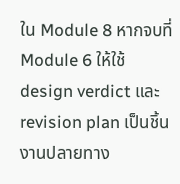ใน Module 8 หากจบที่ Module 6 ให้ใช้ design verdict และ revision plan เป็นชิ้นงานปลายทาง